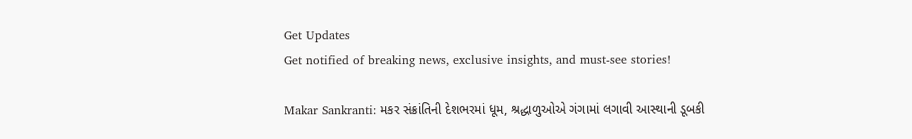Get Updates
Get notified of breaking news, exclusive insights, and must-see stories!

Makar Sankranti: મકર સંક્રાંતિની દેશભરમાં ધૂમ, શ્રદ્ધાળુઓએ ગંગામાં લગાવી આસ્થાની ડૂબકી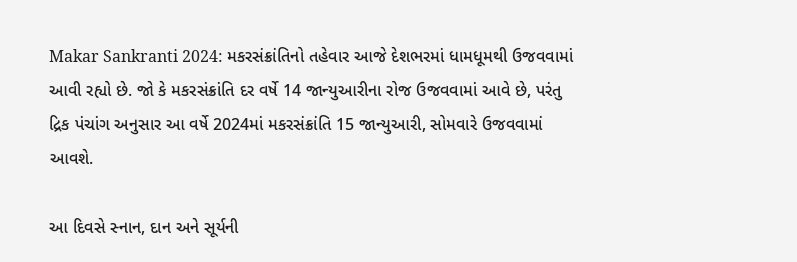Makar Sankranti 2024: મકરસંક્રાંતિનો તહેવાર આજે દેશભરમાં ધામધૂમથી ઉજવવામાં આવી રહ્યો છે. જો કે મકરસંક્રાંતિ દર વર્ષે 14 જાન્યુઆરીના રોજ ઉજવવામાં આવે છે, પરંતુ દ્રિક પંચાંગ અનુસાર આ વર્ષે 2024માં મકરસંક્રાંતિ 15 જાન્યુઆરી, સોમવારે ઉજવવામાં આવશે.

આ દિવસે સ્નાન, દાન અને સૂર્યની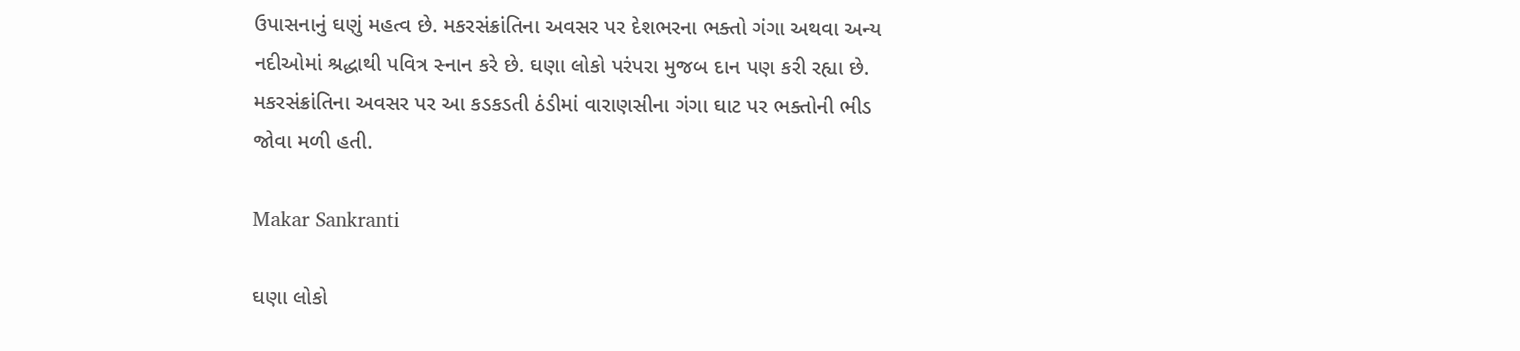ઉપાસનાનું ઘણું મહત્વ છે. મકરસંક્રાંતિના અવસર પર દેશભરના ભક્તો ગંગા અથવા અન્ય નદીઓમાં શ્રદ્ધાથી પવિત્ર સ્નાન કરે છે. ઘણા લોકો પરંપરા મુજબ દાન પણ કરી રહ્યા છે. મકરસંક્રાંતિના અવસર પર આ કડકડતી ઠંડીમાં વારાણસીના ગંગા ઘાટ પર ભક્તોની ભીડ જોવા મળી હતી.

Makar Sankranti

ઘણા લોકો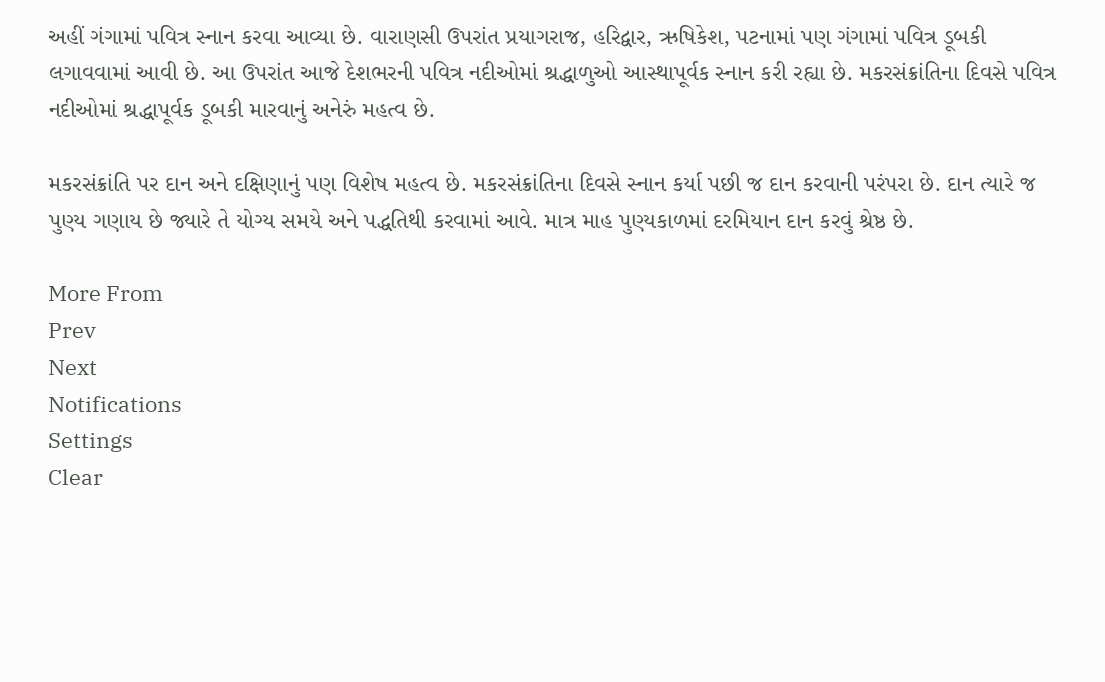અહીં ગંગામાં પવિત્ર સ્નાન કરવા આવ્યા છે. વારાણસી ઉપરાંત પ્રયાગરાજ, હરિદ્વાર, ઋષિકેશ, પટનામાં પણ ગંગામાં પવિત્ર ડૂબકી લગાવવામાં આવી છે. આ ઉપરાંત આજે દેશભરની પવિત્ર નદીઓમાં શ્રદ્ધાળુઓ આસ્થાપૂર્વક સ્નાન કરી રહ્યા છે. મકરસંક્રાંતિના દિવસે પવિત્ર નદીઓમાં શ્રદ્ધાપૂર્વક ડૂબકી મારવાનું અનેરું મહત્વ છે.

મકરસંક્રાંતિ પર દાન અને દક્ષિણાનું પણ વિશેષ મહત્વ છે. મકરસંક્રાંતિના દિવસે સ્નાન કર્યા પછી જ દાન કરવાની પરંપરા છે. દાન ત્યારે જ પુણ્ય ગણાય છે જ્યારે તે યોગ્ય સમયે અને પદ્ધતિથી કરવામાં આવે. માત્ર માહ પુણ્યકાળમાં દરમિયાન દાન કરવું શ્રેષ્ઠ છે.

More From
Prev
Next
Notifications
Settings
Clear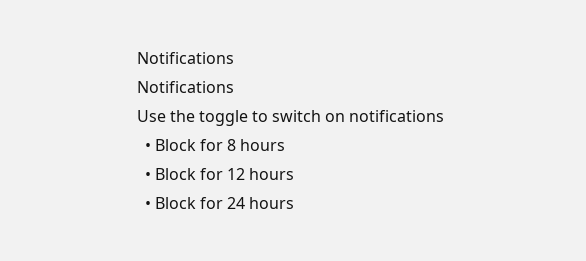Notifications
Notifications
Use the toggle to switch on notifications
  • Block for 8 hours
  • Block for 12 hours
  • Block for 24 hours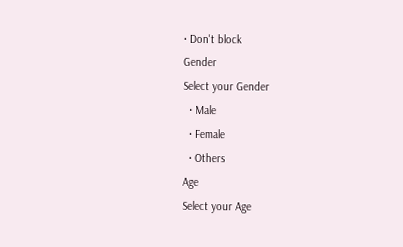• Don't block
Gender
Select your Gender
  • Male
  • Female
  • Others
Age
Select your Age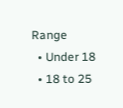Range
  • Under 18
  • 18 to 25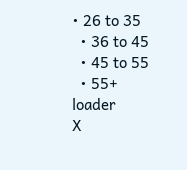• 26 to 35
  • 36 to 45
  • 45 to 55
  • 55+
loader
X